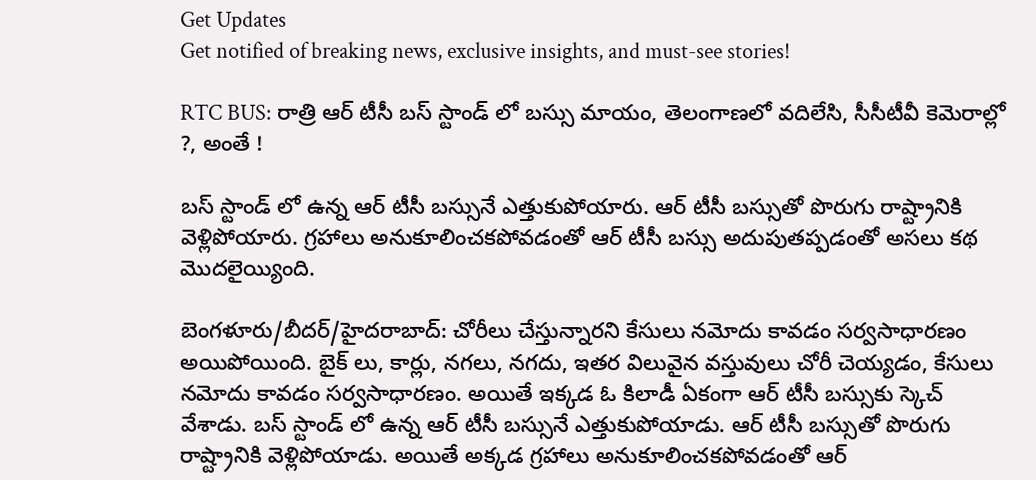Get Updates
Get notified of breaking news, exclusive insights, and must-see stories!

RTC BUS: రాత్రి ఆర్ టీసీ బస్ స్టాండ్ లో బస్సు మాయం, తెలంగాణలో వదిలేసి, సీసీటీవీ కెమెరాల్లో ?, అంతే !

బస్ స్టాండ్ లో ఉన్న ఆర్ టీసీ బస్సునే ఎత్తుకుపోయారు. ఆర్ టీసీ బస్సుతో పొరుగు రాష్ట్రానికి వెళ్లిపోయారు. గ్రహాలు అనుకూలించకపోవడంతో ఆర్ టీసీ బస్సు అదుపుతప్పడంతో అసలు కథ మొదలైయ్యింది.

బెంగళూరు/బీదర్/హైదరాబాద్: చోరీలు చేస్తున్నారని కేసులు నమోదు కావడం సర్వసాధారణం అయిపోయింది. బైక్ లు, కార్లు, నగలు, నగదు, ఇతర విలువైన వస్తువులు చోరీ చెయ్యడం, కేసులు నమోదు కావడం సర్వసాధారణం. అయితే ఇక్కడ ఓ కిలాడీ ఏకంగా ఆర్ టీసీ బస్సుకు స్కెచ్ వేశాడు. బస్ స్టాండ్ లో ఉన్న ఆర్ టీసీ బస్సునే ఎత్తుకుపోయాడు. ఆర్ టీసీ బస్సుతో పొరుగు రాష్ట్రానికి వెళ్లిపోయాడు. అయితే అక్కడ గ్రహాలు అనుకూలించకపోవడంతో ఆర్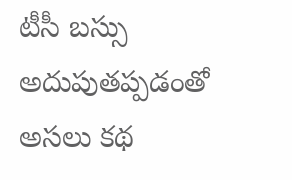టీసీ బస్సు అదుపుతప్పడంతో అసలు కథ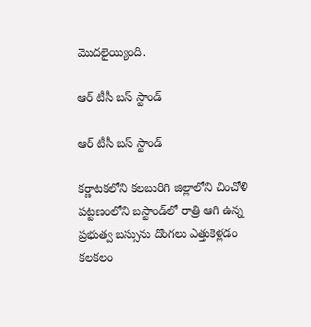మొదలైయ్యింది.

ఆర్ టీసీ బస్ స్టాండ్

ఆర్ టీసీ బస్ స్టాండ్

కర్ణాటకలోని కలబురిగి జిల్లాలోని చించోళి పట్టణంలోని బస్టాండ్‌లో రాత్రి ఆగి ఉన్న ప్రభుత్వ బస్సును దొంగలు ఎత్తుకెళ్లడం కలకలం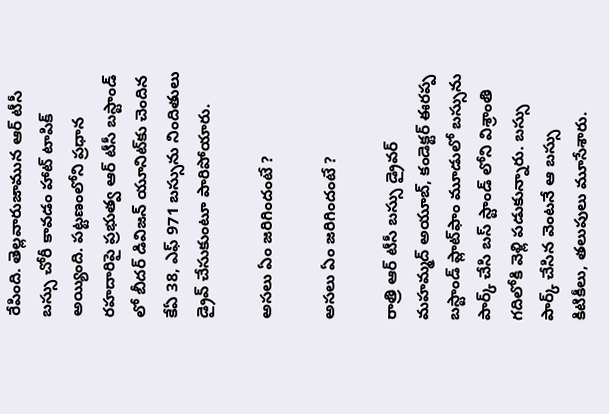రేపింది. తెల్లవారుజామున ఆర్ టీసీ బస్సు చోరీ కావడం హాట్ టాపిక్ అయ్యింది. పట్టణంలోని ప్రధాన రహదారిపై ప్రభుత్వ ఆర్ టీసీ బస్టాండ్ లో బీదర్ డివిజన్ యూనిట్‌కు చెందిన కేఏ 38, ఎఫ్ 971 బస్సును నిందితులు డ్రైవ్ చేసుకుంటూ పారిపోయారు.

అసలు ఏం జరిగిందంటే ?

అసలు ఏం జరిగిందంటే ?

రాత్రి ఆర్ టీసీ బస్సు డ్రైవర్ మహమ్మద్ అయూబ్, కండెక్టర్ ఈరప్ప బస్టాండ్ ప్లాట్‌ఫాం మూడులో బస్సును పార్క్ చేసి బస్ స్టాండ్ లోని విశ్రాంతి గదిలోకి వెళ్లి పడుకున్నారు. బస్సు పార్క్ చేసిన వెంటనే ఆ బస్సు కిటికీలు, తలుపులు మూసేశారు.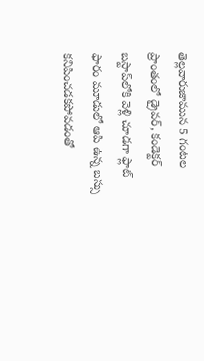తెల్లవారుజామున 5 గంటల ప్రాంతంలో డ్రైవర్, కండెక్టర్ బస్టాప్‌లోకి వెళ్లి చూడగా ఫ్లాట్ ఫారం మూడులో ఆపి ఉన్న బస్సు కనిపించడకపోవడంతో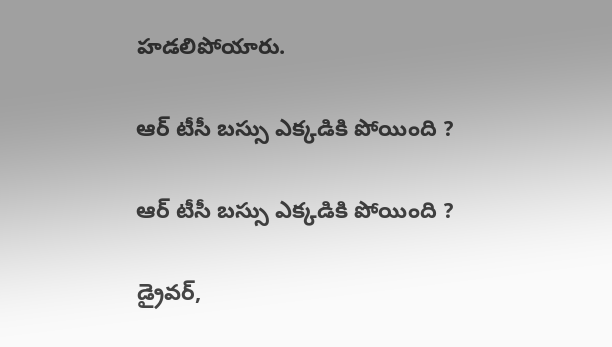హడలిపోయారు.

ఆర్ టీసీ బస్సు ఎక్కడికి పోయింది ?

ఆర్ టీసీ బస్సు ఎక్కడికి పోయింది ?

డ్రైవర్,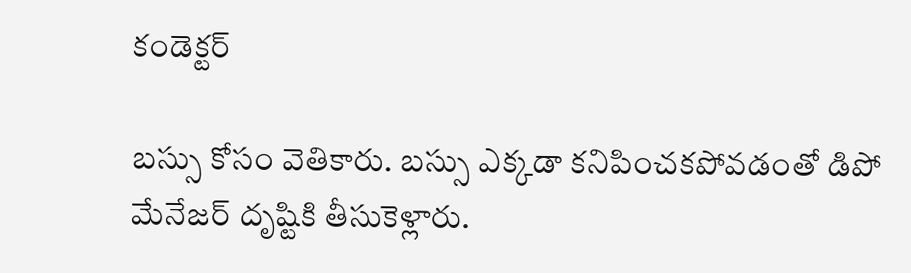కండెక్టర్

బస్సు కోసం వెతికారు. బస్సు ఎక్కడా కనిపించకపోవడంతో డిపో మేనేజర్‌ దృష్టికి తీసుకెళ్లారు.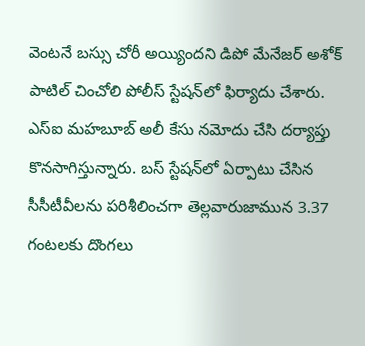వెంటనే బస్సు చోరీ అయ్యిందని డిపో మేనేజర్ అశోక్ పాటిల్ చించోలి పోలీస్ స్టేషన్‌లో ఫిర్యాదు చేశారు. ఎస్‌ఐ మహబూబ్‌ అలీ కేసు నమోదు చేసి దర్యాప్తు కొనసాగిస్తున్నారు. బస్ స్టేషన్‌లో ఏర్పాటు చేసిన సీసీటీవీలను పరిశీలించగా తెల్లవారుజామున 3.37 గంటలకు దొంగలు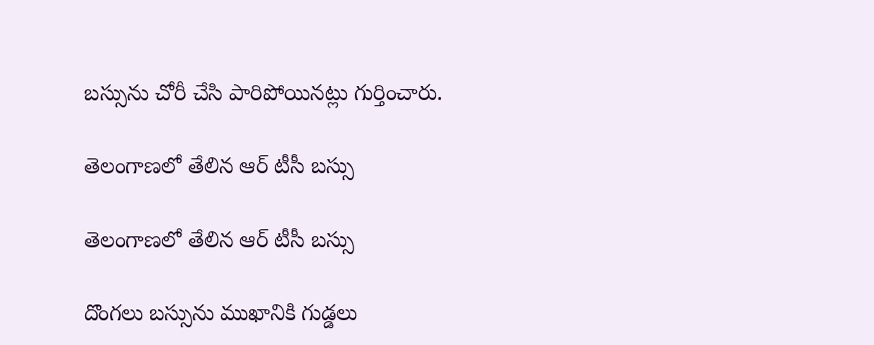బస్సును చోరీ చేసి పారిపోయినట్లు గుర్తించారు.

తెలంగాణలో తేలిన ఆర్ టీసీ బస్సు

తెలంగాణలో తేలిన ఆర్ టీసీ బస్సు

దొంగలు బస్సును ముఖానికి గుడ్డలు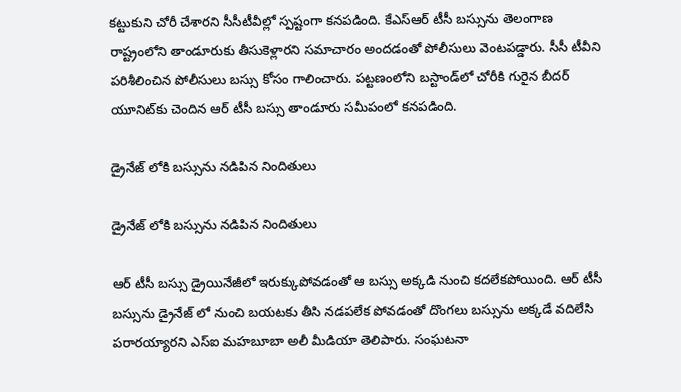కట్టుకుని చోరీ చేశారని సీసీటీవీల్లో స్పష్టంగా కనపడింది. కేఎస్ఆర్ టీసీ బస్సును తెలంగాణ రాష్ట్రంలోని తాండూరుకు తీసుకెళ్లారని సమాచారం అందడంతో పోలీసులు వెంటపడ్డారు. సీసీ టీవీని పరిశీలించిన పోలీసులు బస్సు కోసం గాలించారు. పట్టణంలోని బస్టాండ్‌లో చోరీకి గురైన బీదర్ యూనిట్‌కు చెందిన ఆర్ టీసీ బస్సు తాండూరు సమీపంలో కనపడింది.

డ్రైనేజ్ లోకి బస్సును నడిపిన నిందితులు

డ్రైనేజ్ లోకి బస్సును నడిపిన నిందితులు

ఆర్ టీసీ బస్సు డ్రైయినేజీలో ఇరుక్కుపోవడంతో ఆ బస్సు అక్కడి నుంచి కదలేకపోయింది. ఆర్ టీసీ బస్సును డ్రైనేజ్ లో నుంచి బయటకు తీసి నడపలేక పోవడంతో దొంగలు బస్సును అక్కడే వదిలేసి పరారయ్యారని ఎస్‌ఐ మహబూబా అలీ మీడియా తెలిపారు. సంఘటనా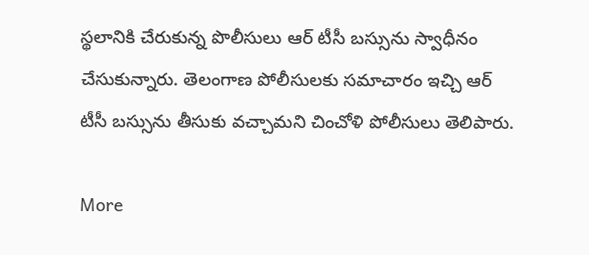స్థలానికి చేరుకున్న పొలీసులు ఆర్ టీసీ బస్సును స్వాధీనం చేసుకున్నారు. తెలంగాణ పోలీసులకు సమాచారం ఇచ్చి ఆర్ టీసీ బస్సును తీసుకు వచ్చామని చించోళి పోలీసులు తెలిపారు.

More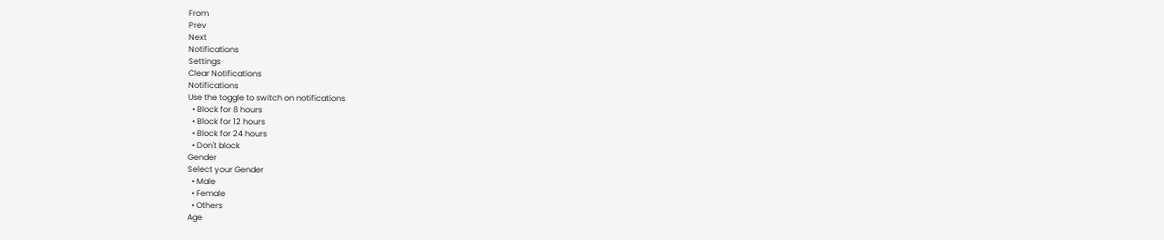From
Prev
Next
Notifications
Settings
Clear Notifications
Notifications
Use the toggle to switch on notifications
  • Block for 8 hours
  • Block for 12 hours
  • Block for 24 hours
  • Don't block
Gender
Select your Gender
  • Male
  • Female
  • Others
Age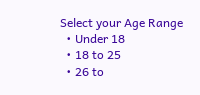Select your Age Range
  • Under 18
  • 18 to 25
  • 26 to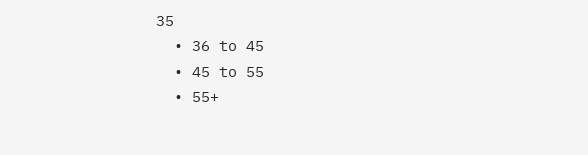35
  • 36 to 45
  • 45 to 55
  • 55+